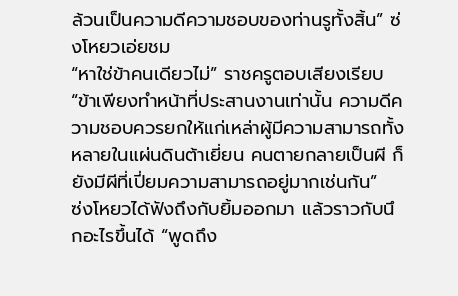ล้วนเป็นความดีความชอบของท่านรูทั้งสิ้น” ซ่งโหยวเอ่ยชม
“หาใช่ข้าคนเดียวไม่” ราชครูตอบเสียงเรียบ “ข้าเพียงทำหน้าที่ประสานงานเท่านั้น ความดีความชอบควรยกให้แก่เหล่าผู้มีความสามารถทั้งหลายในแผ่นดินต้าเยี่ยน คนตายกลายเป็นผี ก็ยังมีผีที่เปี่ยมความสามารถอยู่มากเช่นกัน”
ซ่งโหยวได้ฟังถึงกับยิ้มออกมา แล้วราวกับนึกอะไรขึ้นได้ “พูดถึง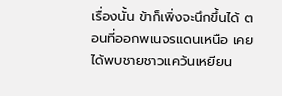เรื่องนั้น ข้าก็เพิ่งจะนึกขึ้นได้ ตอนที่ออกพเนจรแดนเหนือ เคยได้พบชายชาวแคว้นเหยียน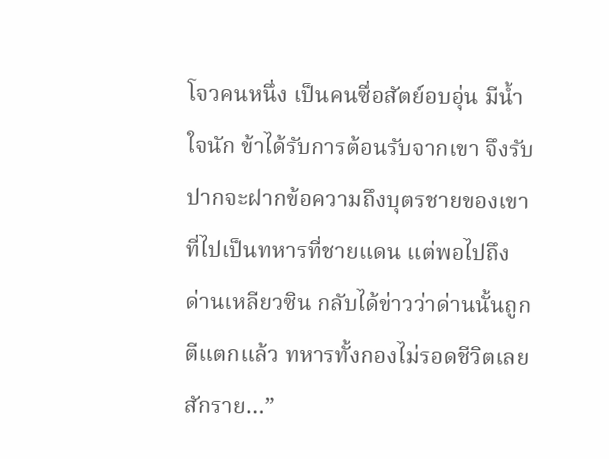โจวคนหนึ่ง เป็นคนซื่อสัตย์อบอุ่น มีน้ำใจนัก ข้าได้รับการต้อนรับจากเขา จึงรับปากจะฝากข้อความถึงบุตรชายของเขาที่ไปเป็นทหารที่ชายแดน แต่พอไปถึงด่านเหลียวซิน กลับได้ข่าวว่าด่านนั้นถูกตีแตกแล้ว ทหารทั้งกองไม่รอดชีวิตเลยสักราย…”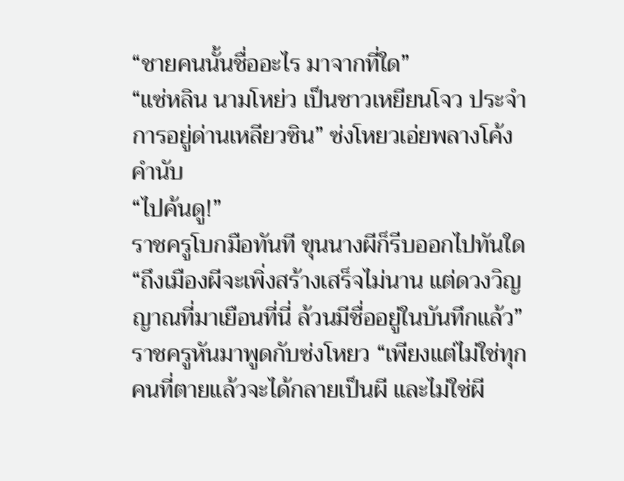“ชายคนนั้นชื่ออะไร มาจากที่ใด”
“แซ่หลิน นามโหย่ว เป็นชาวเหยียนโจว ประจำการอยู่ด่านเหลียวซิน” ซ่งโหยวเอ่ยพลางโค้งคำนับ
“ไปค้นดู!”
ราชครูโบกมือทันที ขุนนางผีก็รีบออกไปทันใด
“ถึงเมืองผีจะเพิ่งสร้างเสร็จไม่นาน แต่ดวงวิญญาณที่มาเยือนที่นี่ ล้วนมีชื่ออยู่ในบันทึกแล้ว” ราชครูหันมาพูดกับซ่งโหยว “เพียงแต่ไม่ใช่ทุกคนที่ตายแล้วจะได้กลายเป็นผี และไม่ใช่ผี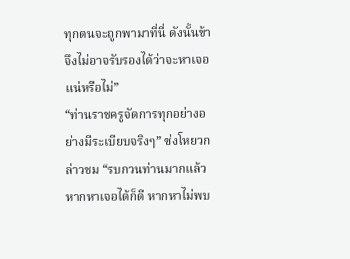ทุกตนจะถูกพามาที่นี่ ดังนั้นข้าจึงไม่อาจรับรองได้ว่าจะหาเจอแน่หรือไม่”
“ท่านราชครูจัดการทุกอย่างอย่างมีระเบียบจริงๆ” ซ่งโหยวกล่าวชม “รบกวนท่านมากแล้ว หากหาเจอได้ก็ดี หากหาไม่พบ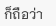ก็ถือว่า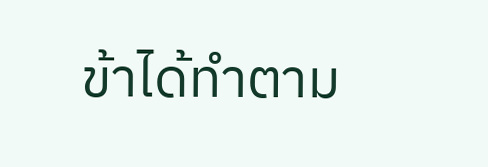ข้าได้ทำตาม